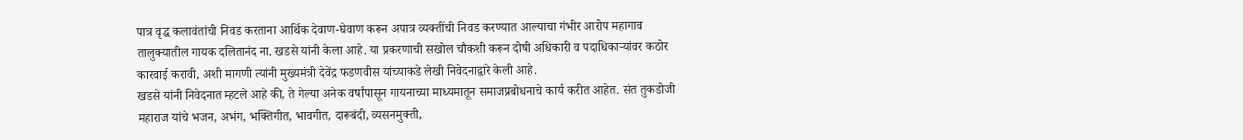पात्र वृद्ध कलावंतांची निवड करताना आर्थिक देवाण-घेवाण करून अपात्र व्यक्तींची निवड करण्यात आल्याचा गंभीर आरोप महागाव तालुक्यातील गायक दलितानंद ना. खडसे यांनी केला आहे. या प्रकरणाची सखोल चौकशी करून दोषी अधिकारी व पदाधिकाऱ्यांवर कठोर कारवाई करावी, अशी मागणी त्यांनी मुख्यमंत्री देवेंद्र फडणवीस यांच्याकडे लेखी निवेदनाद्वारे केली आहे.
खडसे यांनी निवेदनात म्हटले आहे की, ते गेल्या अनेक वर्षांपासून गायनाच्या माध्यमातून समाजप्रबोधनाचे कार्य करीत आहेत. संत तुकडोजी महाराज यांचे भजन, अभंग, भक्तिगीत, भावगीत, दारूबंदी, व्यसनमुक्ती,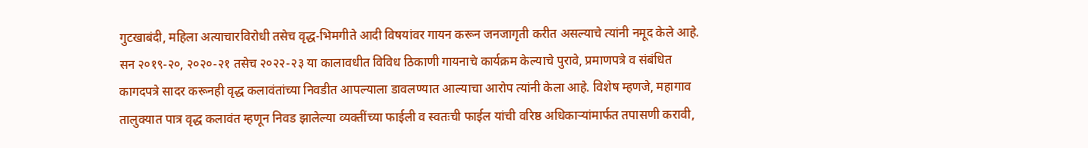गुटखाबंदी, महिला अत्याचारविरोधी तसेच वृद्ध-भिमगीते आदी विषयांवर गायन करून जनजागृती करीत असल्याचे त्यांनी नमूद केले आहे.
सन २०१९-२०, २०२०-२१ तसेच २०२२-२३ या कालावधीत विविध ठिकाणी गायनाचे कार्यक्रम केल्याचे पुरावे, प्रमाणपत्रे व संबंधित कागदपत्रे सादर करूनही वृद्ध कलावंतांच्या निवडीत आपल्याला डावलण्यात आल्याचा आरोप त्यांनी केला आहे. विशेष म्हणजे, महागाव तालुक्यात पात्र वृद्ध कलावंत म्हणून निवड झालेल्या व्यक्तींच्या फाईली व स्वतःची फाईल यांची वरिष्ठ अधिकाऱ्यांमार्फत तपासणी करावी,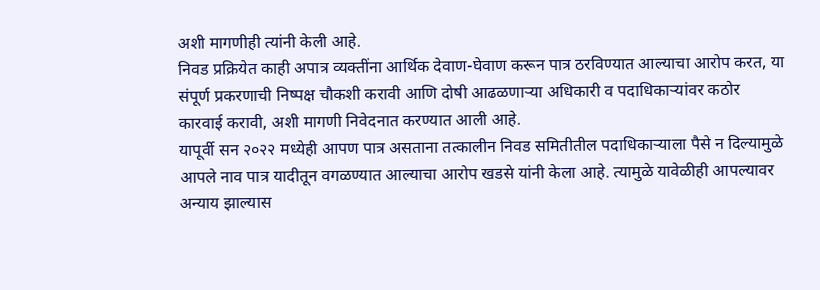अशी मागणीही त्यांनी केली आहे.
निवड प्रक्रियेत काही अपात्र व्यक्तींना आर्थिक देवाण-घेवाण करून पात्र ठरविण्यात आल्याचा आरोप करत, या संपूर्ण प्रकरणाची निष्पक्ष चौकशी करावी आणि दोषी आढळणाऱ्या अधिकारी व पदाधिकाऱ्यांवर कठोर कारवाई करावी, अशी मागणी निवेदनात करण्यात आली आहे.
यापूर्वी सन २०२२ मध्येही आपण पात्र असताना तत्कालीन निवड समितीतील पदाधिकाऱ्याला पैसे न दिल्यामुळे आपले नाव पात्र यादीतून वगळण्यात आल्याचा आरोप खडसे यांनी केला आहे. त्यामुळे यावेळीही आपल्यावर अन्याय झाल्यास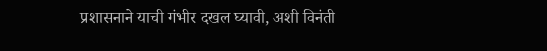प्रशासनाने याची गंभीर दखल घ्यावी, अशी विनंती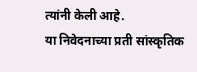त्यांनी केली आहे.
या निवेदनाच्या प्रती सांस्कृतिक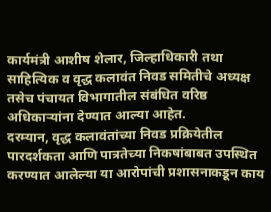कार्यमंत्री आशीष शेलार, जिल्हाधिकारी तथा साहित्यिक व वृद्ध कलावंत निवड समितीचे अध्यक्ष तसेच पंचायत विभागातील संबंधित वरिष्ठ अधिकाऱ्यांना देण्यात आल्या आहेत.
दरम्यान, वृद्ध कलावंतांच्या निवड प्रक्रियेतील पारदर्शकता आणि पात्रतेच्या निकषांबाबत उपस्थित करण्यात आलेल्या या आरोपांची प्रशासनाकडून काय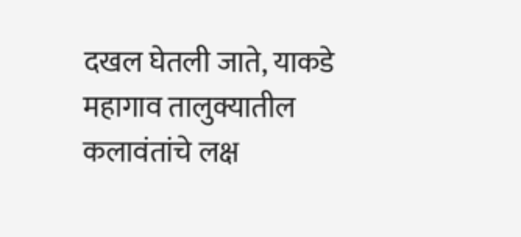दखल घेतली जाते, याकडे महागाव तालुक्यातील कलावंतांचे लक्ष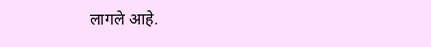लागले आहे.